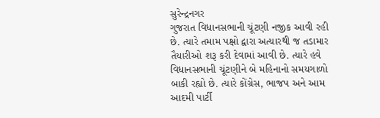સુરેન્દ્રનગર
ગુજરાત વિધાનસભાની ચૂંટણી નજીક આવી રહી છે. ત્યારે તમામ પક્ષો દ્વારા અત્યારથી જ તડામાર તૈયારીઓ શરૂ કરી દેવામાં આવી છે. ત્યારે હવે વિધાનસભાની ચૂંટણીને બે મહિનાનો સમયગાળો બાકી રહ્યો છે. ત્યારે કોંગ્રેસ, ભાજપ અને આમ આદમી પાર્ટી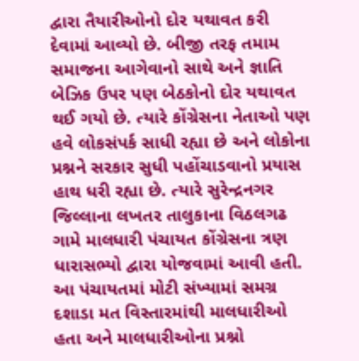દ્વારા તૈયારીઓનો દોર યથાવત કરી દેવામાં આવ્યો છે. બીજી તરફ તમામ સમાજના આગેવાનો સાથે અને જ્ઞાતિ બેઝિક ઉપર પણ બેઠકોનો દોર યથાવત થઈ ગયો છે. ત્યારે કોંગ્રેસના નેતાઓ પણ હવે લોકસંપર્ક સાધી રહ્યા છે અને લોકોના પ્રશ્નને સરકાર સુધી પહોંચાડવાનો પ્રયાસ હાથ ધરી રહ્યા છે. ત્યારે સુરેન્દ્રનગર જિલ્લાના લખતર તાલુકાના વિઠલગઢ ગામે માલધારી પંચાયત કોંગ્રેસના ત્રણ ધારાસભ્યો દ્વારા યોજવામાં આવી હતી. આ પંચાયતમાં મોટી સંખ્યામાં સમગ્ર દશાડા મત વિસ્તારમાંથી માલધારીઓ હતા અને માલધારીઓના પ્રશ્નો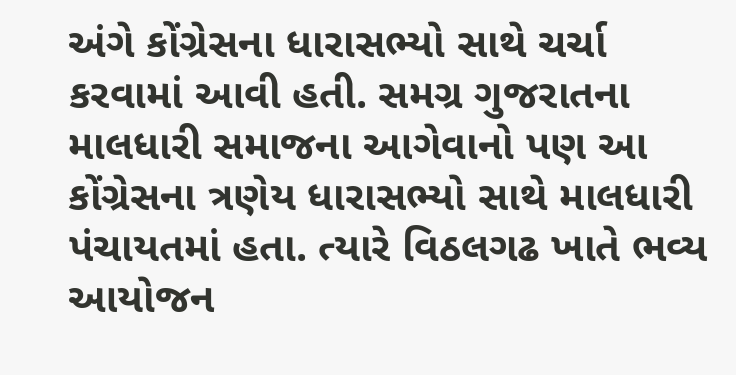અંગે કોંગ્રેસના ધારાસભ્યો સાથે ચર્ચા કરવામાં આવી હતી. સમગ્ર ગુજરાતના માલધારી સમાજના આગેવાનો પણ આ કોંગ્રેસના ત્રણેય ધારાસભ્યો સાથે માલધારી પંચાયતમાં હતા. ત્યારે વિઠલગઢ ખાતે ભવ્ય આયોજન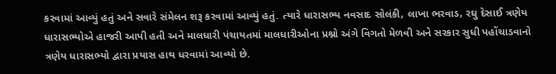કરવામાં આવ્યું હતું અને સવારે સંમેલન શરૂ કરવામાં આવ્યું હતું. ત્યારે ધારાસભ્ય નવસાદ સોલંકી, લાખા ભરવાડ, રઘુ દેસાઈ ત્રણેય ધારાસભ્યોએ હાજરી આપી હતી અને માલધારી પંચાયતમાં માલધારીઓના પ્રશ્નો અંગે વિગતો મેળવી અને સરકાર સુધી પહોંચાડવાનો ત્રણેય ધારાસભ્યો દ્વારા પ્રયાસ હાથ ધરવામાં આવ્યો છે.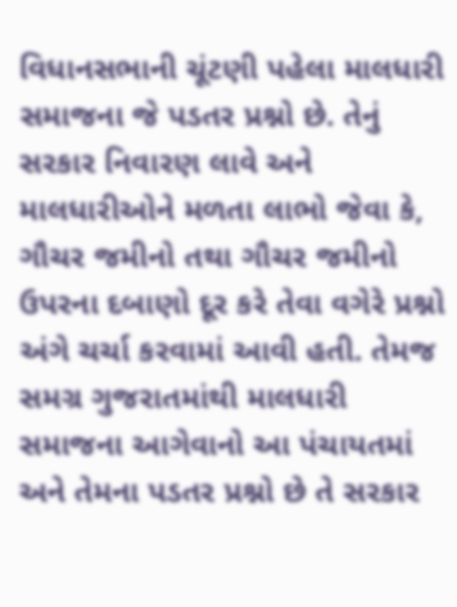વિધાનસભાની ચૂંટણી પહેલા માલધારી સમાજના જે પડતર પ્રશ્નો છે. તેનું સરકાર નિવારણ લાવે અને માલધારીઓને મળતા લાભો જેવા કે, ગૌચર જમીનો તથા ગૌચર જમીનો ઉપરના દબાણો દૂર કરે તેવા વગેરે પ્રશ્નો અંગે ચર્ચા કરવામાં આવી હતી. તેમજ સમગ્ર ગુજરાતમાંથી માલધારી સમાજના આગેવાનો આ પંચાયતમાં અને તેમના પડતર પ્રશ્નો છે તે સરકાર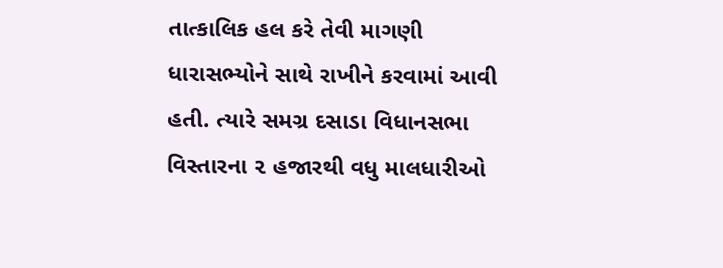તાત્કાલિક હલ કરે તેવી માગણી ધારાસભ્યોને સાથે રાખીને કરવામાં આવી હતી. ત્યારે સમગ્ર દસાડા વિધાનસભા વિસ્તારના ૨ હજારથી વધુ માલધારીઓ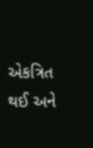એકત્રિત થઈ અને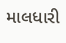માલધારી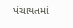પંચાયતમાં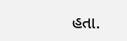હતા.